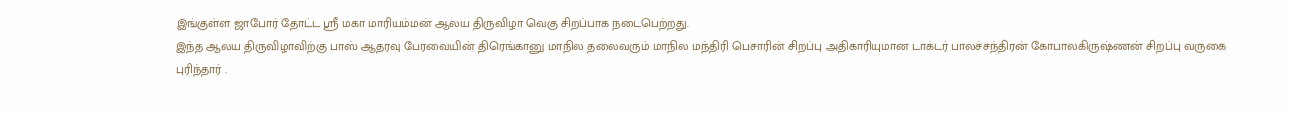இங்குள்ள ஜாபோர் தோட்ட ஸ்ரீ மகா மாரியம்மன் ஆலய திருவிழா வெகு சிறப்பாக நடைபெற்றது.
இந்த ஆலய திருவிழாவிற்கு பாஸ் ஆதரவு பேரவையின் திரெங்கானு மாநில தலைவரும் மாநில மந்திரி பெசாரின் சிறப்பு அதிகாரியுமான டாக்டர் பாலச்சந்திரன் கோபாலகிருஷ்ணன் சிறப்பு வருகை புரிந்தார் .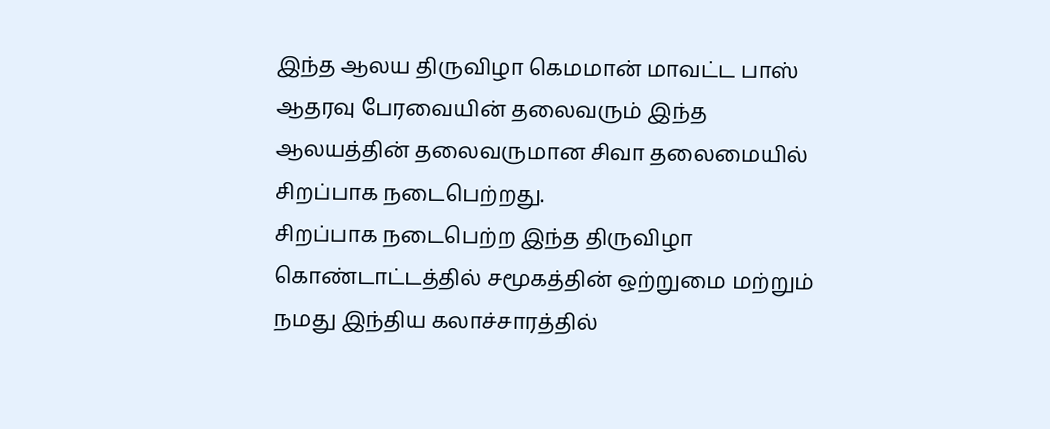இந்த ஆலய திருவிழா கெமமான் மாவட்ட பாஸ் ஆதரவு பேரவையின் தலைவரும் இந்த ஆலயத்தின் தலைவருமான சிவா தலைமையில் சிறப்பாக நடைபெற்றது.
சிறப்பாக நடைபெற்ற இந்த திருவிழா கொண்டாட்டத்தில் சமூகத்தின் ஒற்றுமை மற்றும் நமது இந்திய கலாச்சாரத்தில்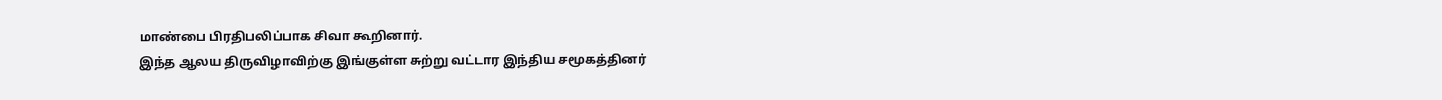மாண்பை பிரதிபலிப்பாக சிவா கூறினார்.
இந்த ஆலய திருவிழாவிற்கு இங்குள்ள சுற்று வட்டார இந்திய சமூகத்தினர்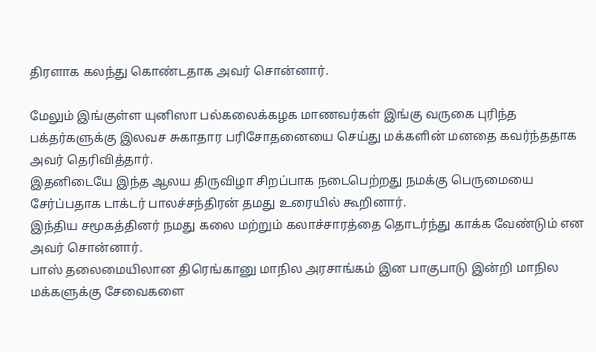திரளாக கலந்து கொண்டதாக அவர் சொன்னார்.

மேலும் இங்குள்ள யுனிஸா பல்கலைக்கழக மாணவர்கள் இங்கு வருகை புரிந்த பக்தர்களுக்கு இலவச சுகாதார பரிசோதனையை செய்து மக்களின் மனதை கவர்ந்ததாக அவர் தெரிவித்தார்.
இதனிடையே இந்த ஆலய திருவிழா சிறப்பாக நடைபெற்றது நமக்கு பெருமையை சேர்ப்பதாக டாக்டர் பாலச்சந்திரன் தமது உரையில் கூறினார்.
இந்திய சமூகத்தினர் நமது கலை மற்றும் கலாச்சாரத்தை தொடர்ந்து காக்க வேண்டும் என அவர் சொன்னார்.
பாஸ் தலைமையிலான திரெங்கானு மாநில அரசாங்கம் இன பாகுபாடு இன்றி மாநில மக்களுக்கு சேவைகளை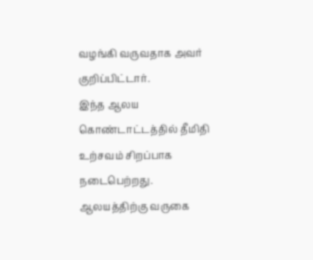வழங்கி வருவதாக அவர் குறிப்பிட்டார்.
இந்த ஆலய கொண்டாட்டத்தில் தீமிதி உற்சவம் சிறப்பாக நடைபெற்றது.
ஆலயத்திற்கு வருகை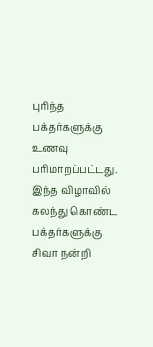புரிந்த பக்தர்களுக்கு உணவு பரிமாறப்பட்டது.
இந்த விழாவில் கலந்து கொண்ட பக்தர்களுக்கு சிவா நன்றி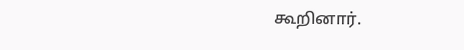கூறினார்.